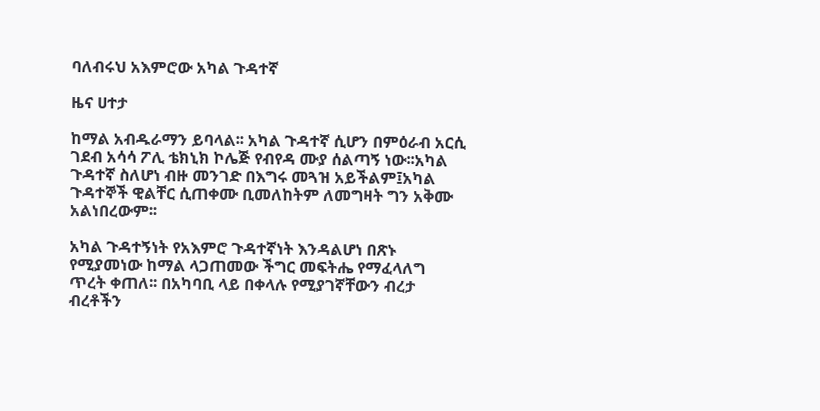ባለብሩህ አእምሮው አካል ጉዳተኛ

ዜና ሀተታ

ከማል አብዱራማን ይባላል፡፡ አካል ጉዳተኛ ሲሆን በምዕራብ አርሲ ገደብ አሳሳ ፖሊ ቴክኒክ ኮሌጅ የብየዳ ሙያ ሰልጣኝ ነው፡፡አካል ጉዳተኛ ስለሆነ ብዙ መንገድ በእግሩ መጓዝ አይችልም፤አካል ጉዳተኞች ዊልቸር ሲጠቀሙ ቢመለከትም ለመግዛት ግን አቅሙ አልነበረውም፡፡

አካል ጉዳተኝነት የአእምሮ ጉዳተኛነት እንዳልሆነ በጽኑ የሚያመነው ከማል ላጋጠመው ችግር መፍትሔ የማፈላለግ ጥረት ቀጠለ፡፡ በአካባቢ ላይ በቀላሉ የሚያገኛቸውን ብረታ ብረቶችን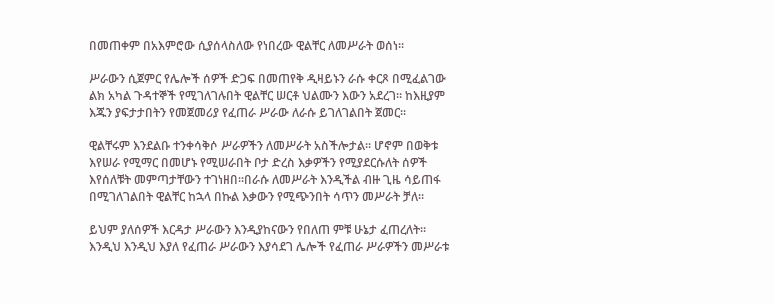በመጠቀም በአእምሮው ሲያሰላስለው የነበረው ዊልቸር ለመሥራት ወሰነ፡፡

ሥራውን ሲጀምር የሌሎች ሰዎች ድጋፍ በመጠየቅ ዲዛይኑን ራሱ ቀርጾ በሚፈልገው ልክ አካል ጉዳተኞች የሚገለገሉበት ዊልቸር ሠርቶ ህልሙን እውን አደረገ፡፡ ከእዚያም እጁን ያፍታታበትን የመጀመሪያ የፈጠራ ሥራው ለራሱ ይገለገልበት ጀመር፡፡

ዊልቸሩም እንደልቡ ተንቀሳቅሶ ሥራዎችን ለመሥራት አስችሎታል፡፡ ሆኖም በወቅቱ እየሠራ የሚማር በመሆኑ የሚሠራበት ቦታ ድረስ እቃዎችን የሚያደርሱለት ሰዎች እየሰለቹት መምጣታቸውን ተገነዘበ፡፡በራሱ ለመሥራት እንዲችል ብዙ ጊዜ ሳይጠፋ በሚገለገልበት ዊልቸር ከኋላ በኩል እቃውን የሚጭንበት ሳጥን መሥራት ቻለ፡፡

ይህም ያለሰዎች እርዳታ ሥራውን እንዲያከናውን የበለጠ ምቹ ሁኔታ ፈጠረለት፡፡ እንዲህ እንዲህ እያለ የፈጠራ ሥራውን እያሳደገ ሌሎች የፈጠራ ሥራዎችን መሥራቱ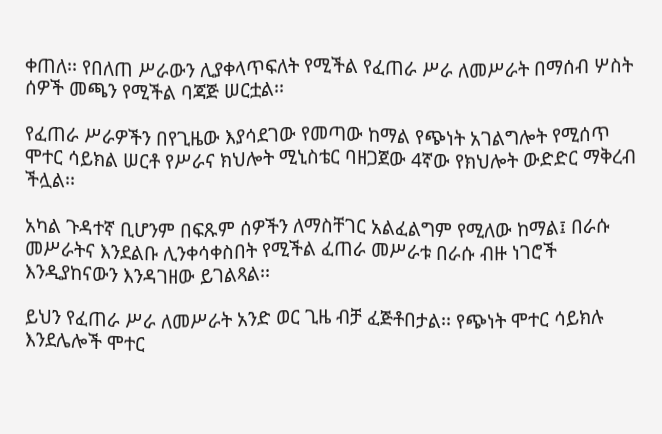ቀጠለ፡፡ የበለጠ ሥራውን ሊያቀላጥፍለት የሚችል የፈጠራ ሥራ ለመሥራት በማሰብ ሦስት ሰዎች መጫን የሚችል ባጃጅ ሠርቷል፡፡

የፈጠራ ሥራዎችን በየጊዜው እያሳደገው የመጣው ከማል የጭነት አገልግሎት የሚሰጥ ሞተር ሳይክል ሠርቶ የሥራና ክህሎት ሚኒስቴር ባዘጋጀው 4ኛው የክህሎት ውድድር ማቅረብ ችሏል፡፡

አካል ጉዳተኛ ቢሆንም በፍጹም ሰዎችን ለማስቸገር አልፈልግም የሚለው ከማል፤ በራሱ መሥራትና እንደልቡ ሊንቀሳቀስበት የሚችል ፈጠራ መሥራቱ በራሱ ብዙ ነገሮች እንዲያከናውን እንዳገዘው ይገልጻል፡፡

ይህን የፈጠራ ሥራ ለመሥራት አንድ ወር ጊዜ ብቻ ፈጅቶበታል፡፡ የጭነት ሞተር ሳይክሉ እንደሌሎች ሞተር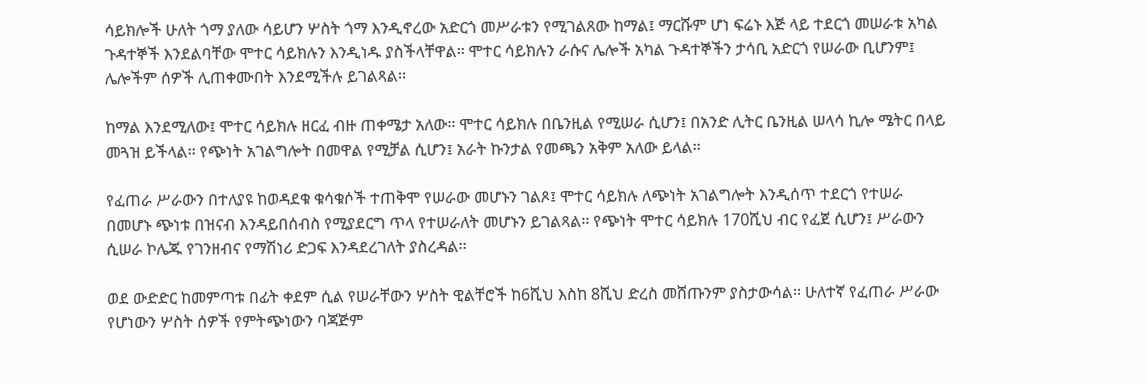ሳይክሎች ሁለት ጎማ ያለው ሳይሆን ሦስት ጎማ እንዲኖረው አድርጎ መሥራቱን የሚገልጸው ከማል፤ ማርሹም ሆነ ፍሬኑ እጅ ላይ ተደርጎ መሠራቱ አካል ጉዳተኞች እንደልባቸው ሞተር ሳይክሉን እንዲነዱ ያስችላቸዋል፡፡ ሞተር ሳይክሉን ራሱና ሌሎች አካል ጉዳተኞችን ታሳቢ አድርጎ የሠራው ቢሆንም፤ ሌሎችም ሰዎች ሊጠቀሙበት እንደሚችሉ ይገልጻል፡፡

ከማል እንደሚለው፤ ሞተር ሳይክሉ ዘርፈ ብዙ ጠቀሜታ አለው፡፡ ሞተር ሳይክሉ በቤንዚል የሚሠራ ሲሆን፤ በአንድ ሊትር ቤንዚል ሠላሳ ኪሎ ሜትር በላይ መጓዝ ይችላል፡፡ የጭነት አገልግሎት በመዋል የሚቻል ሲሆን፤ አራት ኩንታል የመጫን አቅም አለው ይላል፡፡

የፈጠራ ሥራውን በተለያዩ ከወዳደቁ ቁሳቁሶች ተጠቅሞ የሠራው መሆኑን ገልጾ፤ ሞተር ሳይክሉ ለጭነት አገልግሎት እንዲሰጥ ተደርጎ የተሠራ በመሆኑ ጭነቱ በዝናብ እንዳይበሰብስ የሚያደርግ ጥላ የተሠራለት መሆኑን ይገልጻል፡፡ የጭነት ሞተር ሳይክሉ 170ሺህ ብር የፈጀ ሲሆን፤ ሥራውን ሲሠራ ኮሌጁ የገንዘብና የማሽነሪ ድጋፍ እንዳደረገለት ያስረዳል፡፡

ወደ ውድድር ከመምጣቱ በፊት ቀደም ሲል የሠራቸውን ሦስት ዊልቸሮች ከ6ሺህ እስከ 8ሺህ ድረስ መሸጡንም ያስታውሳል፡፡ ሁለተኛ የፈጠራ ሥራው የሆነውን ሦስት ሰዎች የምትጭነውን ባጃጅም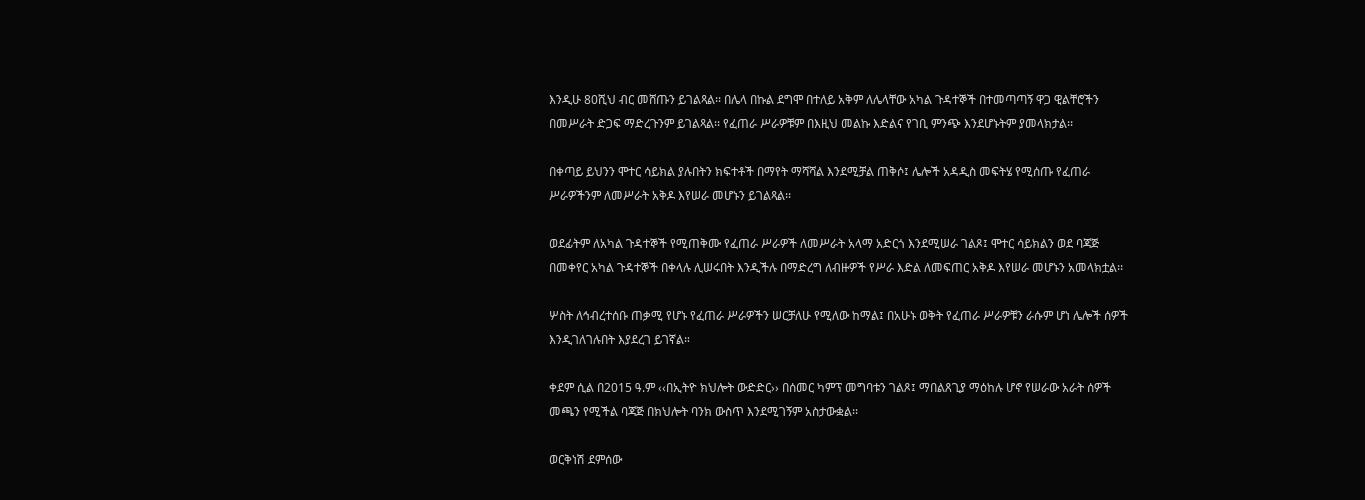እንዲሁ 80ሺህ ብር መሸጡን ይገልጻል፡፡ በሌላ በኩል ደግሞ በተለይ አቅም ለሌላቸው አካል ጉዳተኞች በተመጣጣኝ ዋጋ ዊልቸሮችን በመሥራት ድጋፍ ማድረጉንም ይገልጻል፡፡ የፈጠራ ሥራዎቹም በእዚህ መልኩ እድልና የገቢ ምንጭ እንደሆኑትም ያመላክታል፡፡

በቀጣይ ይህንን ሞተር ሳይክል ያሉበትን ክፍተቶች በማየት ማሻሻል እንደሚቻል ጠቅሶ፤ ሌሎች አዳዲስ መፍትሄ የሚሰጡ የፈጠራ ሥራዎችንም ለመሥራት አቅዶ እየሠራ መሆኑን ይገልጻል፡፡

ወደፊትም ለአካል ጉዳተኞች የሚጠቅሙ የፈጠራ ሥራዎች ለመሥራት አላማ አድርጎ እንደሚሠራ ገልጾ፤ ሞተር ሳይክልን ወደ ባጃጅ በመቀየር አካል ጉዳተኞች በቀላሉ ሊሠሩበት እንዲችሉ በማድረግ ለብዙዎች የሥራ እድል ለመፍጠር አቅዶ እየሠራ መሆኑን አመላክቷል፡፡

ሦስት ለኅብረተሰቡ ጠቃሚ የሆኑ የፈጠራ ሥራዎችን ሠርቻለሁ የሚለው ከማል፤ በአሁኑ ወቅት የፈጠራ ሥራዎቹን ራሱም ሆነ ሌሎች ሰዎች እንዲገለገሉበት እያደረገ ይገኛል።

ቀደም ሲል በ2015 ዓ.ም ‹‹በኢትዮ ክህሎት ውድድር›› በሰመር ካምፕ መግባቱን ገልጾ፤ ማበልጸጊያ ማዕከሉ ሆኖ የሠራው አራት ሰዎች መጫን የሚችል ባጃጅ በክህሎት ባንክ ውስጥ እንደሚገኝም አስታውቋል፡፡

ወርቅነሽ ደምሰው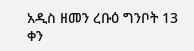አዲስ ዘመን ረቡዕ ግንቦት 13 ቀን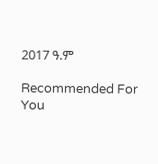2017 ዓ.ም

Recommended For You